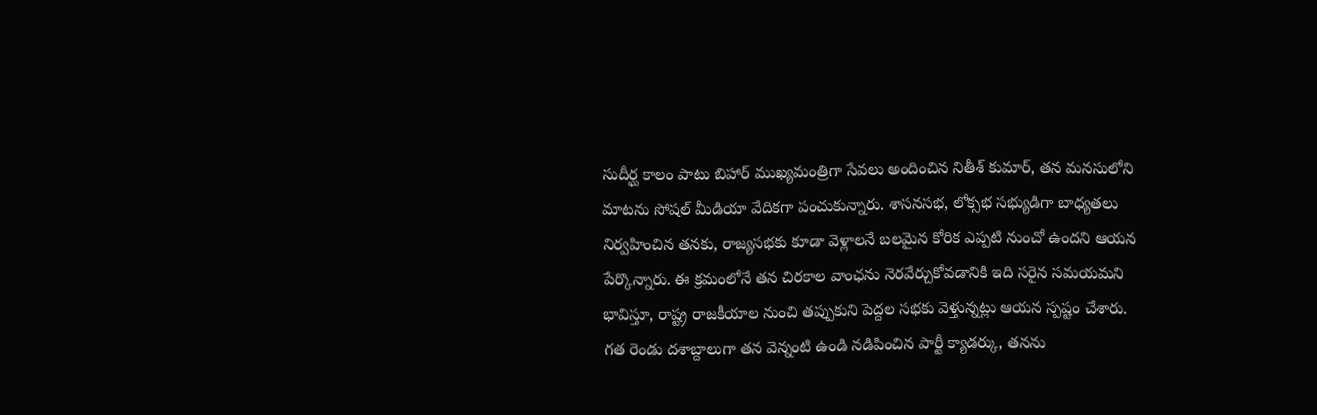సుదీర్ఘ కాలం పాటు బిహార్ ముఖ్యమంత్రిగా సేవలు అందించిన నితీశ్ కుమార్, తన మనసులోని మాటను సోషల్ మీడియా వేదికగా పంచుకున్నారు. శాసనసభ, లోక్సభ సభ్యుడిగా బాధ్యతలు నిర్వహించిన తనకు, రాజ్యసభకు కూడా వెళ్లాలనే బలమైన కోరిక ఎప్పటి నుంచో ఉందని ఆయన పేర్కొన్నారు. ఈ క్రమంలోనే తన చిరకాల వాంఛను నెరవేర్చుకోవడానికి ఇది సరైన సమయమని భావిస్తూ, రాష్ట్ర రాజకీయాల నుంచి తప్పుకుని పెద్దల సభకు వెళ్తున్నట్లు ఆయన స్పష్టం చేశారు.
గత రెండు దశాబ్దాలుగా తన వెన్నంటి ఉండి నడిపించిన పార్టీ క్యాడర్కు, తనను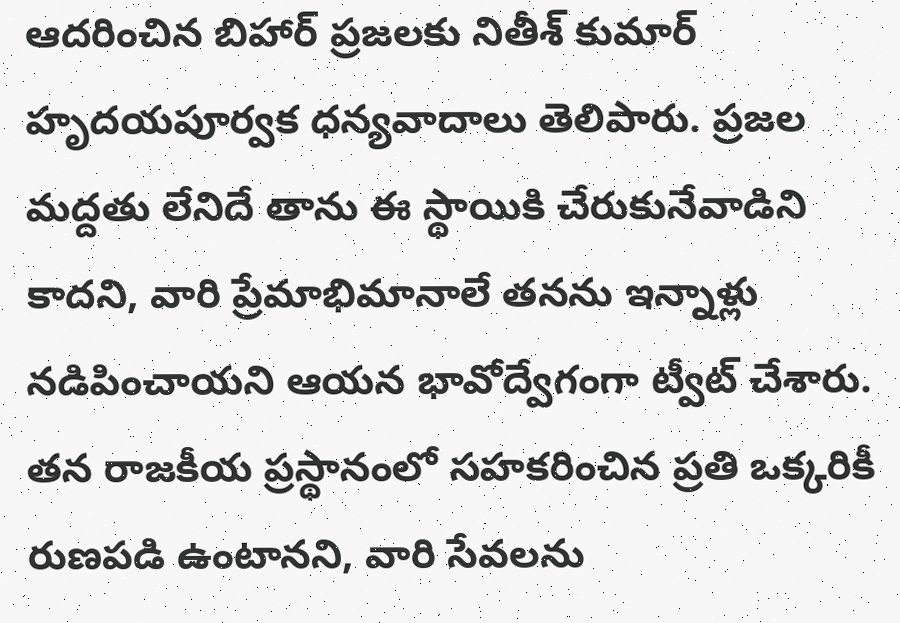ఆదరించిన బిహార్ ప్రజలకు నితీశ్ కుమార్ హృదయపూర్వక ధన్యవాదాలు తెలిపారు. ప్రజల మద్దతు లేనిదే తాను ఈ స్థాయికి చేరుకునేవాడిని కాదని, వారి ప్రేమాభిమానాలే తనను ఇన్నాళ్లు నడిపించాయని ఆయన భావోద్వేగంగా ట్వీట్ చేశారు. తన రాజకీయ ప్రస్థానంలో సహకరించిన ప్రతి ఒక్కరికీ రుణపడి ఉంటానని, వారి సేవలను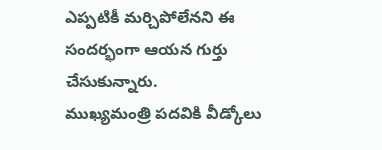ఎప్పటికీ మర్చిపోలేనని ఈ సందర్భంగా ఆయన గుర్తు చేసుకున్నారు.
ముఖ్యమంత్రి పదవికి వీడ్కోలు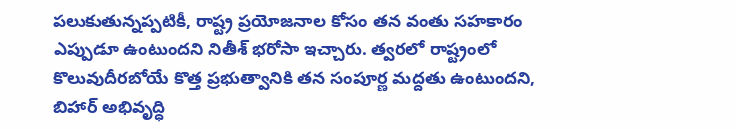పలుకుతున్నప్పటికీ, రాష్ట్ర ప్రయోజనాల కోసం తన వంతు సహకారం ఎప్పుడూ ఉంటుందని నితీశ్ భరోసా ఇచ్చారు. త్వరలో రాష్ట్రంలో కొలువుదీరబోయే కొత్త ప్రభుత్వానికి తన సంపూర్ణ మద్దతు ఉంటుందని, బిహార్ అభివృద్ధి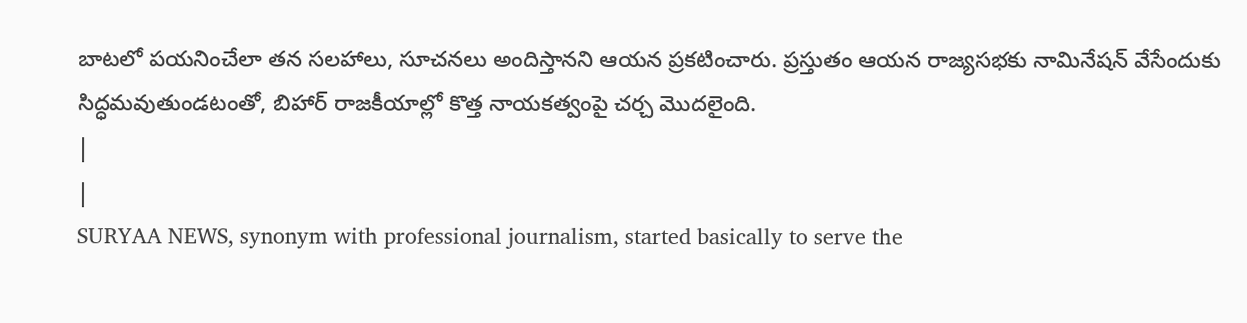బాటలో పయనించేలా తన సలహాలు, సూచనలు అందిస్తానని ఆయన ప్రకటించారు. ప్రస్తుతం ఆయన రాజ్యసభకు నామినేషన్ వేసేందుకు సిద్ధమవుతుండటంతో, బిహార్ రాజకీయాల్లో కొత్త నాయకత్వంపై చర్చ మొదలైంది.
|
|
SURYAA NEWS, synonym with professional journalism, started basically to serve the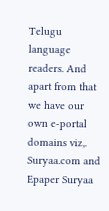Telugu language readers. And apart from that we have our own e-portal domains viz,. Suryaa.com and Epaper Suryaa